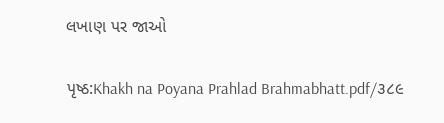લખાણ પર જાઓ

પૃષ્ઠ:Khakh na Poyana Prahlad Brahmabhatt.pdf/૩૮૯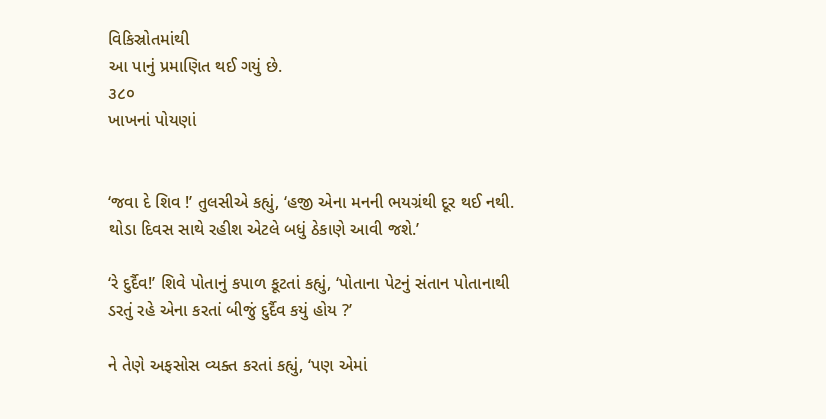વિકિસ્રોતમાંથી
આ પાનું પ્રમાણિત થઈ ગયું છે.
૩૮૦
ખાખનાં પોયણાં


‘જવા દે શિવ !’ તુલસીએ કહ્યું, ‘હજી એના મનની ભયગ્રંથી દૂર થઈ નથી. થોડા દિવસ સાથે રહીશ એટલે બધું ઠેકાણે આવી જશે.’

‘રે દુર્દૈવ!’ શિવે પોતાનું કપાળ કૂટતાં કહ્યું, ‘પોતાના પેટનું સંતાન પોતાનાથી ડરતું રહે એના કરતાં બીજું દુર્દૈવ કયું હોય ?’

ને તેણે અફસોસ વ્યક્ત કરતાં કહ્યું, ‘પણ એમાં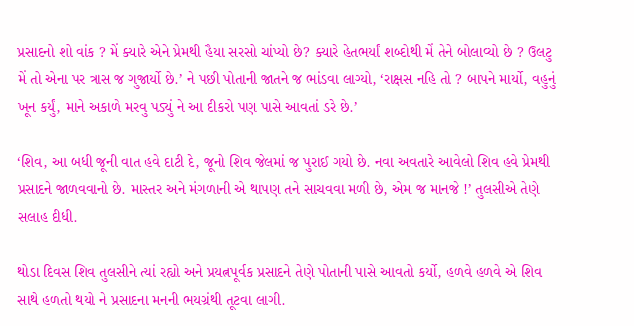પ્રસાદનો શો વાંક ? મેં ક્યારે એને પ્રેમથી હૈયા સરસો ચાંપ્યો છે? ક્યારે હેતભર્યાં શબ્દોથી મેં તેને બોલાવ્યો છે ? ઉલટુ મેં તો એના પર ત્રાસ જ ગુજાર્યો છે.’ ને પછી પોતાની જાતને જ ભાંડવા લાગ્યો, ‘રાક્ષસ નહિ તો ? બાપને માર્યો, વહુનું ખૂન કર્યું, માને અકાળે મરવુ પડ્યું ને આ દીકરો પણ પાસે આવતાં ડરે છે.’

‘શિવ, આ બધી જૂની વાત હવે દાટી દે, જૂનો શિવ જેલમાં જ પુરાઈ ગયો છે. નવા અવતારે આવેલો શિવ હવે પ્રેમથી પ્રસાદને જાળવવાનો છે. માસ્તર અને મંગળાની એ થાપણ તને સાચવવા મળી છે, એમ જ માનજે !’ તુલસીએ તેણે સલાહ દીધી.

થોડા દિવસ શિવ તુલસીને ત્યાં રહ્યો અને પ્રયત્નપૂર્વક પ્રસાદને તેણે પોતાની પાસે આવતો કર્યો, હળવે હળવે એ શિવ સાથે હળતો થયો ને પ્રસાદના મનની ભયગ્રંથી તૂટવા લાગી.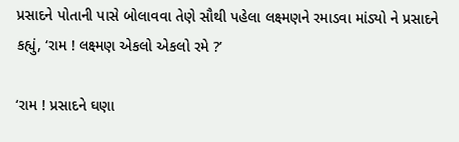પ્રસાદને પોતાની પાસે બોલાવવા તેણે સૌથી પહેલા લક્ષ્મણને રમાડવા માંડ્યો ને પ્રસાદને કહ્યું, ‘રામ ! લક્ષ્મણ એકલો એકલો રમે ?’

‘રામ ! પ્રસાદને ઘણા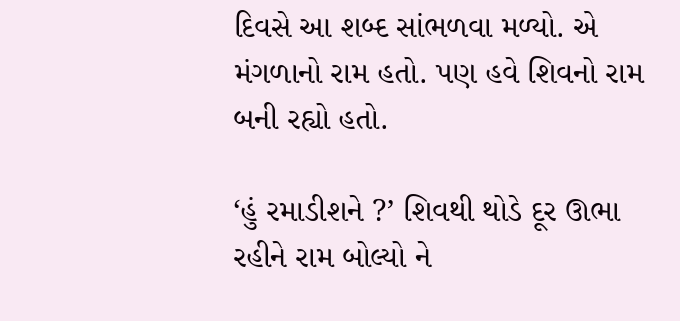દિવસે આ શબ્દ સાંભળવા મળ્યો. એ મંગળાનો રામ હતો. પણ હવે શિવનો રામ બની રહ્યો હતો.

‘હું રમાડીશને ?’ શિવથી થોડે દૂર ઊભા રહીને રામ બોલ્યો ને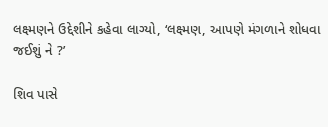લક્ષ્મણને ઉદ્દેશીને કહેવા લાગ્યો, ‘લક્ષ્મણ, આપણે મંગળાને શોધવા જઈશું ને ?’

શિવ પાસે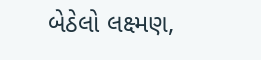બેઠેલો લક્ષ્મણ,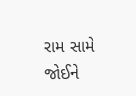રામ સામે જોઈને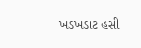ખડખડાટ હસી